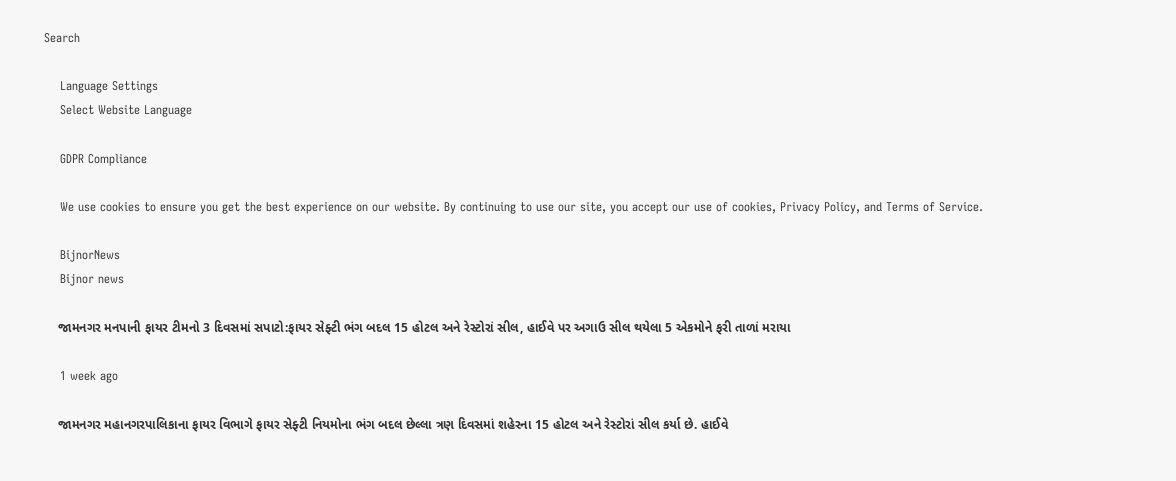Search

    Language Settings
    Select Website Language

    GDPR Compliance

    We use cookies to ensure you get the best experience on our website. By continuing to use our site, you accept our use of cookies, Privacy Policy, and Terms of Service.

    BijnorNews
    Bijnor news

    જામનગર મનપાની ફાયર ટીમનો 3 દિવસમાં સપાટો:ફાયર સેફ્ટી ભંગ બદલ 15 હોટલ અને રેસ્ટોરાં સીલ, હાઈવે પર અગાઉ સીલ થયેલા 5 એકમોને ફરી તાળાં મરાયા

    1 week ago

    જામનગર મહાનગરપાલિકાના ફાયર વિભાગે ફાયર સેફ્ટી નિયમોના ભંગ બદલ છેલ્લા ત્રણ દિવસમાં શહેરના 15 હોટલ અને રેસ્ટોરાં સીલ કર્યા છે. હાઈવે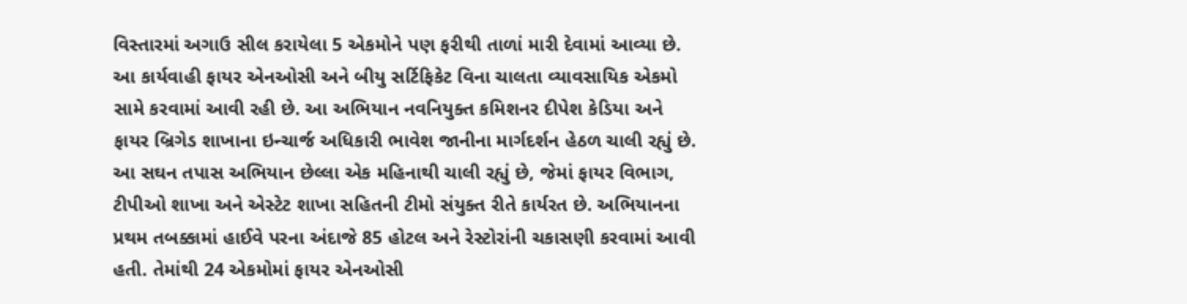વિસ્તારમાં અગાઉ સીલ કરાયેલા 5 એકમોને પણ ફરીથી તાળાં મારી દેવામાં આવ્યા છે. આ કાર્યવાહી ફાયર એનઓસી અને બીયુ સર્ટિફિકેટ વિના ચાલતા વ્યાવસાયિક એકમો સામે કરવામાં આવી રહી છે. આ અભિયાન નવનિયુક્ત કમિશનર દીપેશ કેડિયા અને ફાયર બ્રિગેડ શાખાના ઇન્ચાર્જ અધિકારી ભાવેશ જાનીના માર્ગદર્શન હેઠળ ચાલી રહ્યું છે. આ સઘન તપાસ અભિયાન છેલ્લા એક મહિનાથી ચાલી રહ્યું છે, જેમાં ફાયર વિભાગ, ટીપીઓ શાખા અને એસ્ટેટ શાખા સહિતની ટીમો સંયુક્ત રીતે કાર્યરત છે. અભિયાનના પ્રથમ તબક્કામાં હાઈવે પરના અંદાજે 85 હોટલ અને રેસ્ટોરાંની ચકાસણી કરવામાં આવી હતી. તેમાંથી 24 એકમોમાં ફાયર એનઓસી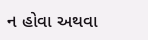ન હોવા અથવા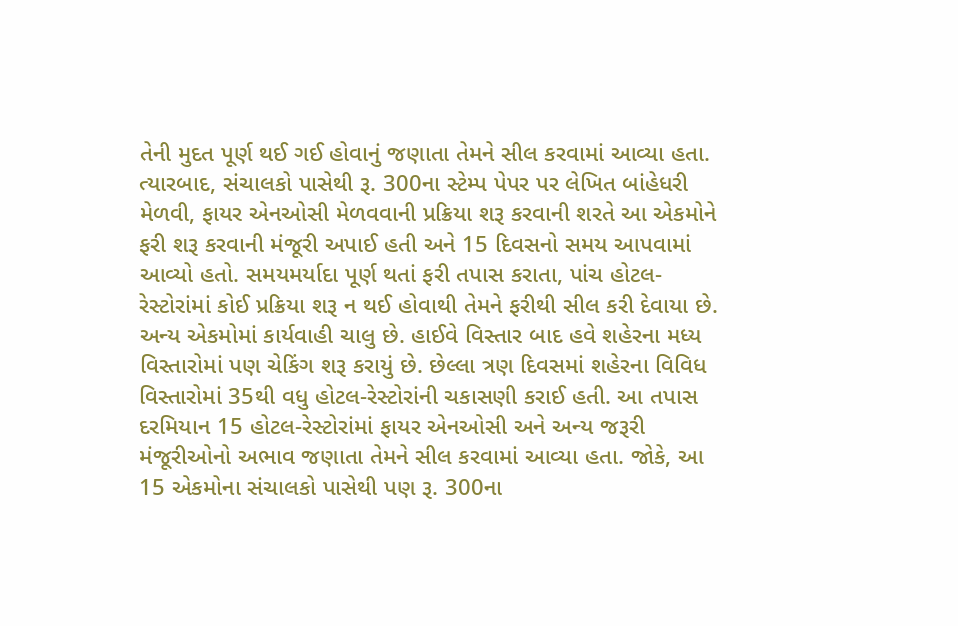તેની મુદત પૂર્ણ થઈ ગઈ હોવાનું જણાતા તેમને સીલ કરવામાં આવ્યા હતા. ત્યારબાદ, સંચાલકો પાસેથી રૂ. 300ના સ્ટેમ્પ પેપર પર લેખિત બાંહેધરી મેળવી, ફાયર એનઓસી મેળવવાની પ્રક્રિયા શરૂ કરવાની શરતે આ એકમોને ફરી શરૂ કરવાની મંજૂરી અપાઈ હતી અને 15 દિવસનો સમય આપવામાં આવ્યો હતો. સમયમર્યાદા પૂર્ણ થતાં ફરી તપાસ કરાતા, પાંચ હોટલ-રેસ્ટોરાંમાં કોઈ પ્રક્રિયા શરૂ ન થઈ હોવાથી તેમને ફરીથી સીલ કરી દેવાયા છે. અન્ય એકમોમાં કાર્યવાહી ચાલુ છે. હાઈવે વિસ્તાર બાદ હવે શહેરના મધ્ય વિસ્તારોમાં પણ ચેકિંગ શરૂ કરાયું છે. છેલ્લા ત્રણ દિવસમાં શહેરના વિવિધ વિસ્તારોમાં 35થી વધુ હોટલ-રેસ્ટોરાંની ચકાસણી કરાઈ હતી. આ તપાસ દરમિયાન 15 હોટલ-રેસ્ટોરાંમાં ફાયર એનઓસી અને અન્ય જરૂરી મંજૂરીઓનો અભાવ જણાતા તેમને સીલ કરવામાં આવ્યા હતા. જોકે, આ 15 એકમોના સંચાલકો પાસેથી પણ રૂ. 300ના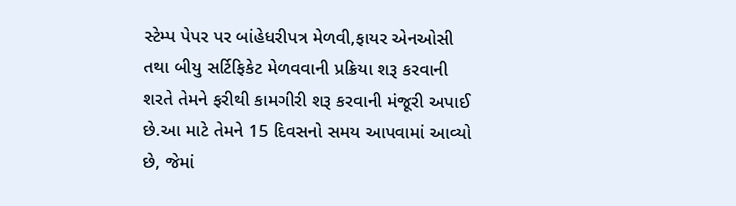સ્ટેમ્પ પેપર પર બાંહેધરીપત્ર મેળવી,ફાયર એનઓસી તથા બીયુ સર્ટિફિકેટ મેળવવાની પ્રક્રિયા શરૂ કરવાની શરતે તેમને ફરીથી કામગીરી શરૂ કરવાની મંજૂરી અપાઈ છે.આ માટે તેમને 15 દિવસનો સમય આપવામાં આવ્યો છે, જેમાં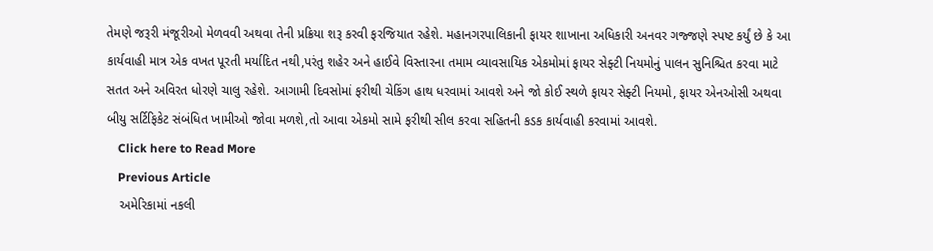તેમણે જરૂરી મંજૂરીઓ મેળવવી અથવા તેની પ્રક્રિયા શરૂ કરવી ફરજિયાત રહેશે. મહાનગરપાલિકાની ફાયર શાખાના અધિકારી અનવર ગજ્જણે સ્પષ્ટ કર્યું છે કે આ કાર્યવાહી માત્ર એક વખત પૂરતી મર્યાદિત નથી,પરંતુ શહેર અને હાઈવે વિસ્તારના તમામ વ્યાવસાયિક એકમોમાં ફાયર સેફ્ટી નિયમોનું પાલન સુનિશ્ચિત કરવા માટે સતત અને અવિરત ધોરણે ચાલુ રહેશે. આગામી દિવસોમાં ફરીથી ચેકિંગ હાથ ધરવામાં આવશે અને જો કોઈ સ્થળે ફાયર સેફ્ટી નિયમો, ફાયર એનઓસી અથવા બીયુ સર્ટિફિકેટ સંબંધિત ખામીઓ જોવા મળશે,તો આવા એકમો સામે ફરીથી સીલ કરવા સહિતની કડક કાર્યવાહી કરવામાં આવશે.
    Click here to Read More
    Previous Article
    અમેરિકામાં નકલી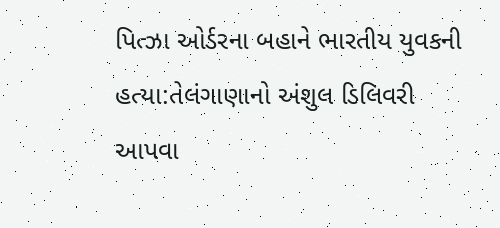પિત્ઝા ઓર્ડરના બહાને ભારતીય યુવકની હત્યા:તેલંગાણાનો અંશુલ ડિલિવરી આપવા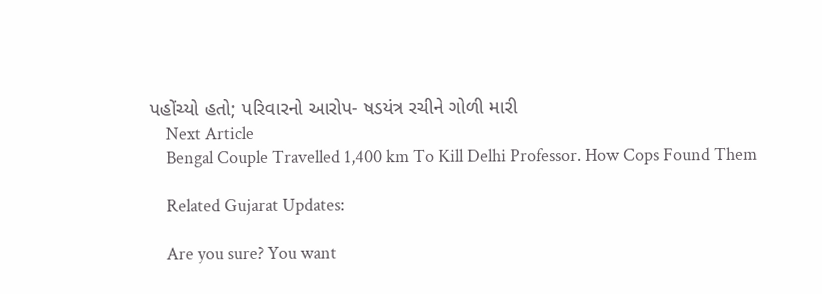પહોંચ્યો હતો; પરિવારનો આરોપ- ષડયંત્ર રચીને ગોળી મારી
    Next Article
    Bengal Couple Travelled 1,400 km To Kill Delhi Professor. How Cops Found Them

    Related Gujarat Updates:

    Are you sure? You want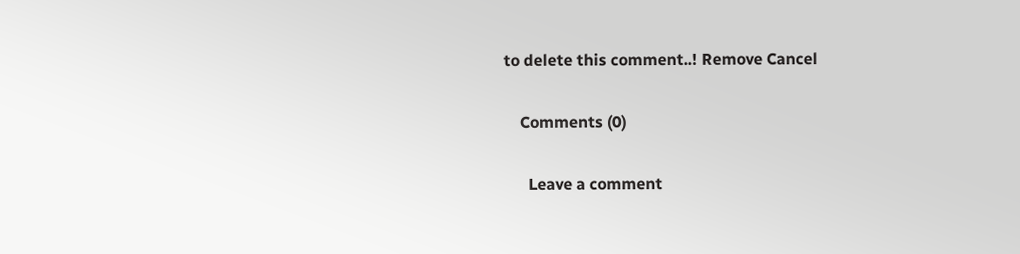to delete this comment..! Remove Cancel

    Comments (0)

      Leave a comment